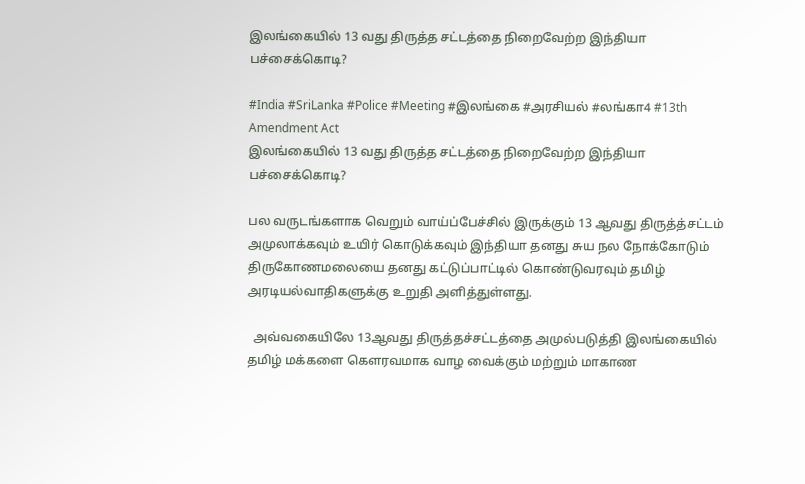இலங்கையில் 13 வது திருத்த சட்டத்தை நிறைவேற்ற இந்தியா பச்சைக்கொடி?

#India #SriLanka #Police #Meeting #இலங்கை #அரசியல் #லங்கா4 #13th Amendment Act
இலங்கையில் 13 வது திருத்த சட்டத்தை நிறைவேற்ற இந்தியா பச்சைக்கொடி?

பல வருடங்களாக வெறும் வாய்ப்பேச்சில் இருக்கும் 13 ஆவது திருத்த்சட்டம் அமுலாக்கவும் உயிர் கொடுக்கவும் இந்தியா தனது சுய நல நோக்கோடும் திருகோணமலையை தனது கட்டுப்பாட்டில் கொண்டுவரவும் தமிழ் அரடியல்வாதிகளுக்கு உறுதி அளித்துள்ளது.

  அவ்வகையிலே 13ஆவது திருத்தச்சட்டத்தை அமுல்படுத்தி இலங்கையில் தமிழ் மக்களை கௌரவமாக வாழ வைக்கும் மற்றும் மாகாண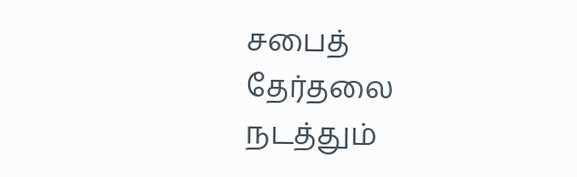சபைத் தேர்தலை நடத்தும்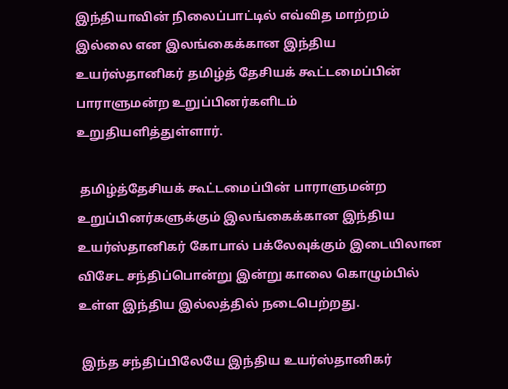இந்தியாவின் நிலைப்பாட்டில் எவ்வித மாற்றம் இல்லை என இலங்கைக்கான இந்திய உயர்ஸ்தானிகர் தமிழ்த் தேசியக் கூட்டமைப்பின் பாராளுமன்ற உறுப்பினர்களிடம் உறுதியளித்துள்ளார்.

 தமிழ்த்தேசியக் கூட்டமைப்பின் பாராளுமன்ற உறுப்பினர்களுக்கும் இலங்கைக்கான இந்திய உயர்ஸ்தானிகர் கோபால் பக்லேவுக்கும் இடையிலான விசேட சந்திப்பொன்று இன்று காலை கொழும்பில் உள்ள இந்திய இல்லத்தில் நடைபெற்றது.

 இந்த சந்திப்பிலேயே இந்திய உயர்ஸ்தானிகர்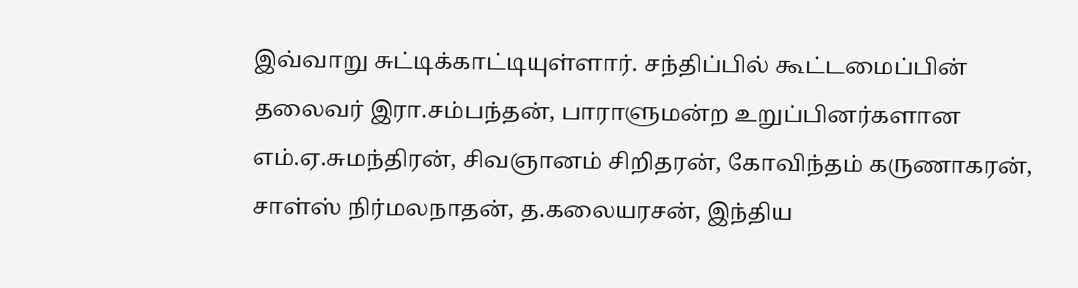இவ்வாறு சுட்டிக்காட்டியுள்ளார். சந்திப்பில் கூட்டமைப்பின் தலைவர் இரா.சம்பந்தன், பாராளுமன்ற உறுப்பினர்களான எம்.ஏ.சுமந்திரன், சிவஞானம் சிறிதரன், கோவிந்தம் கருணாகரன், சாள்ஸ் நிர்மலநாதன், த.கலையரசன், இந்திய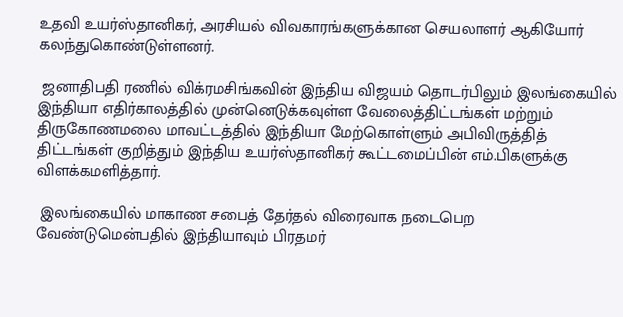உதவி உயர்ஸ்தானிகர், அரசியல் விவகாரங்களுக்கான செயலாளர் ஆகியோர் கலந்துகொண்டுள்ளனர்.

 ஜனாதிபதி ரணில் விக்ரமசிங்கவின் இந்திய விஜயம் தொடர்பிலும் இலங்கையில் இந்தியா எதிர்காலத்தில் முன்னெடுக்கவுள்ள வேலைத்திட்டங்கள் மற்றும் திருகோணமலை மாவட்டத்தில் இந்தியா மேற்கொள்ளும் அபிவிருத்தித் திட்டங்கள் குறித்தும் இந்திய உயர்ஸ்தானிகர் கூட்டமைப்பின் எம்.பிகளுக்கு விளக்கமளித்தார்.

 இலங்கையில் மாகாண சபைத் தேர்தல் விரைவாக நடைபெற வேண்டுமென்பதில் இந்தியாவும் பிரதமர்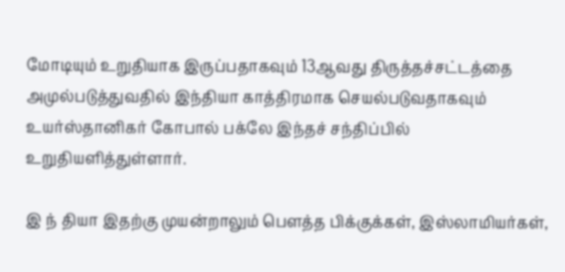மோடியும் உறுதியாக இருப்பதாகவும் 13ஆவது திருத்தச்சட்டத்தை அமுல்படுத்துவதில் இந்தியா காத்திரமாக செயல்படுவதாகவும் உயர்ஸ்தானிகர் கோபால் பக்லே இந்தச் சந்திப்பில் உறுதியளித்துள்ளார்.

இ ந் தியா இதற்கு முயன்றாலும் பௌத்த பிக்குக்கள், இஸ்லாமியர்கள்,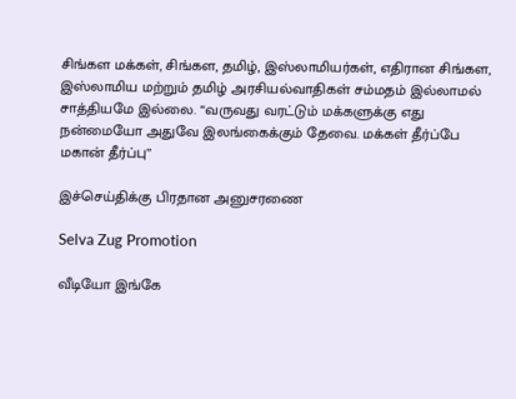சிங்கள மக்கள், சிங்கள, தமிழ், இஸ்லாமியர்கள், எதிரான சிங்கள, இஸ்லாமிய மற்றும் தமிழ் அரசியல்வாதிகள் சம்மதம் இல்லாமல் சாத்தியமே இல்லை. “வருவது வரட்டும் மக்களுக்கு எது நன்மையோ அதுவே இலங்கைக்கும் தேவை. மக்கள் தீர்ப்பே மகான் தீர்ப்பு”

இச்செய்திக்கு பிரதான அனுசரணை

Selva Zug Promotion

வீடியோ இங்கே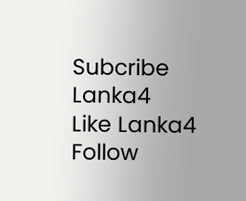Subcribe Lanka4
Like Lanka4
Follow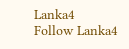Lanka4
Follow Lanka4